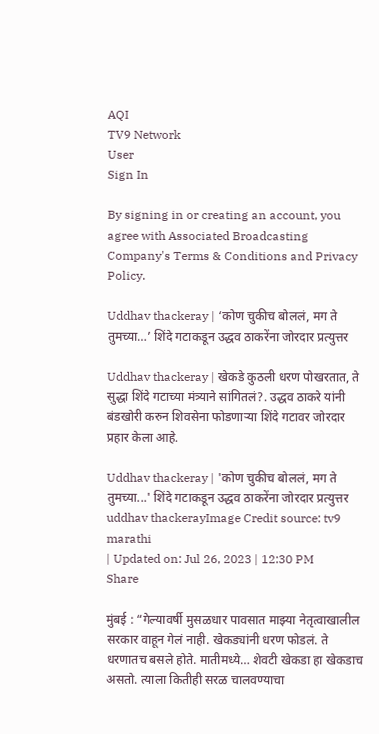AQI
TV9 Network
User
Sign In

By signing in or creating an account, you agree with Associated Broadcasting Company's Terms & Conditions and Privacy Policy.

Uddhav thackeray | ‘कोण चुकीच बोललं, मग ते तुमच्या…’ शिंदे गटाकडून उद्धव ठाकरेंना जोरदार प्रत्युत्तर

Uddhav thackeray | खेकडे कुठली धरण पोखरतात, ते सुद्धा शिंदे गटाच्या मंत्र्याने सांगितलं?. उद्धव ठाकरे यांनी बंडखोरी करुन शिवसेना फोडणाऱ्या शिंदे गटावर जोरदार प्रहार केला आहे.

Uddhav thackeray | 'कोण चुकीच बोललं, मग ते तुमच्या...' शिंदे गटाकडून उद्धव ठाकरेंना जोरदार प्रत्युत्तर
uddhav thackerayImage Credit source: tv9 marathi
| Updated on: Jul 26, 2023 | 12:30 PM
Share

मुंबई : “गेल्यावर्षी मुसळधार पावसात माझ्या नेतृत्वाखालील सरकार वाहून गेलं नाही. खेकड्यांनी धरण फोडलं. ते धरणातच बसले होते. मातीमध्ये… शेवटी खेकडा हा खेकडाच असतो. त्याला कितीही सरळ चालवण्याचा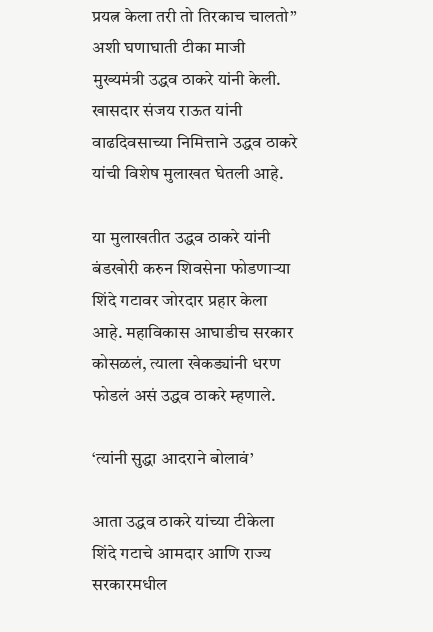प्रयत्न केला तरी तो तिरकाच चालतो” अशी घणाघाती टीका माजी मुख्यमंत्री उद्धव ठाकरे यांनी केली. खासदार संजय राऊत यांनी वाढदिवसाच्या निमित्ताने उद्धव ठाकरे यांची विशेष मुलाखत घेतली आहे.

या मुलाखतीत उद्धव ठाकरे यांनी बंडखोरी करुन शिवसेना फोडणाऱ्या शिंदे गटावर जोरदार प्रहार केला आहे. महाविकास आघाडीच सरकार कोसळलं, त्याला खेकड्यांनी धरण फोडलं असं उद्धव ठाकरे म्हणाले.

‘त्यांनी सुद्धा आदराने बोलावं’

आता उद्धव ठाकरे यांच्या टीकेला शिंदे गटाचे आमदार आणि राज्य सरकारमधील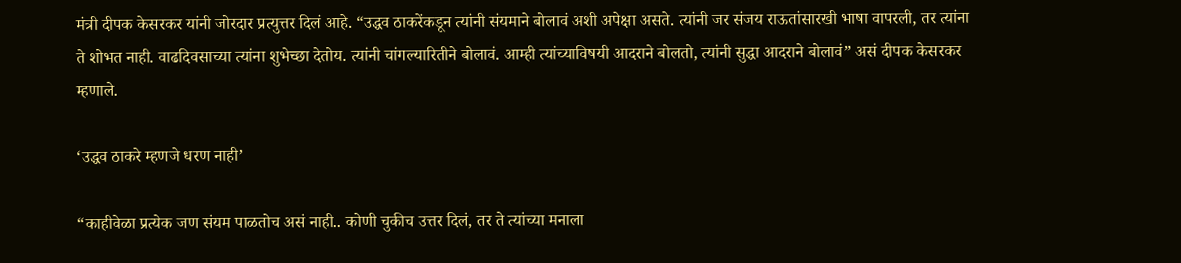मंत्री दीपक केसरकर यांनी जोरदार प्रत्युत्तर दिलं आहे. “उद्धव ठाकरेंकडून त्यांनी संयमाने बोलावं अशी अपेक्षा असते. त्यांनी जर संजय राऊतांसारखी भाषा वापरली, तर त्यांना ते शोभत नाही. वाढदिवसाच्या त्यांना शुभेच्छा देतोय. त्यांनी चांगल्यारितीने बोलावं. आम्ही त्यांच्याविषयी आदराने बोलतो, त्यांनी सुद्धा आदराने बोलावं” असं दीपक केसरकर म्हणाले.

‘उद्धव ठाकरे म्हणजे धरण नाही’

“काहीवेळा प्रत्येक जण संयम पाळतोच असं नाही.. कोणी चुकीच उत्तर दिलं, तर ते त्यांच्या मनाला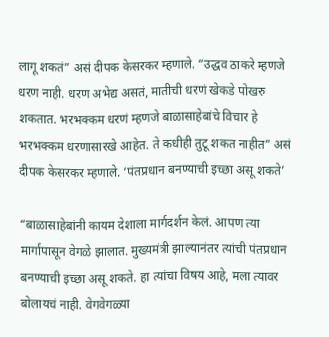लागू शकतं” असं दीपक केसरकर म्हणाले. “उद्धव ठाकरे म्हणजे धरण नाही. धरण अभेद्य असतं, मातीची धरणं खेकडे पोखरु शकतात. भरभक्कम धरणं म्हणजे बाळासाहेबांचे विचार हे भरभक्कम धरणासारखे आहेत. ते कधीही तुटू शकत नाहीत” असं दीपक केसरकर म्हणाले. ‘पंतप्रधान बनण्याची इच्छा असू शकते’

“बाळासाहेबांनी कायम देशाला मार्गदर्शन केलं. आपण त्या मार्गापासून वेगळे झालात. मुख्यमंत्री झाल्यानंतर त्यांची पंतप्रधान बनण्याची इच्छा असू शकते. हा त्यांचा विषय आहे, मला त्यावर बोलायचं नाही. वेगवेगळ्या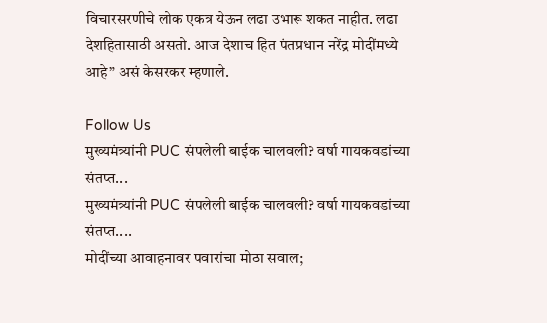विचारसरणीचे लोक एकत्र येऊन लढा उभारू शकत नाहीत. लढा देशहितासाठी असतो. आज देशाच हित पंतप्रधान नरेंद्र मोदींमध्ये आहे” असं केसरकर म्हणाले.

Follow Us
मुख्यमंत्र्यांनी PUC संपलेली बाईक चालवली? वर्षा गायकवडांच्या संतप्त...
मुख्यमंत्र्यांनी PUC संपलेली बाईक चालवली? वर्षा गायकवडांच्या संतप्त....
मोदींच्या आवाहनावर पवारांचा मोठा सवाल;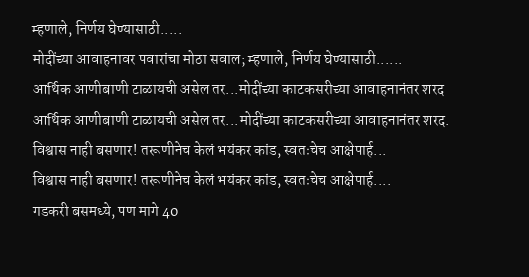म्हणाले, निर्णय घेण्यासाठी.....
मोदींच्या आवाहनावर पवारांचा मोठा सवाल; म्हणाले, निर्णय घेण्यासाठी......
आर्थिक आणीबाणी टाळायची असेल तर...मोदींच्या काटकसरीच्या आवाहनानंतर शरद
आर्थिक आणीबाणी टाळायची असेल तर...मोदींच्या काटकसरीच्या आवाहनानंतर शरद.
विश्वास नाही बसणार! तरूणीनेच केलं भयंकर कांड, स्वतःचेच आक्षेपार्ह...
विश्वास नाही बसणार! तरूणीनेच केलं भयंकर कांड, स्वतःचेच आक्षेपार्ह....
गडकरी बसमध्ये, पण मागे 40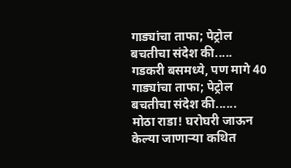गाड्यांचा ताफा; पेट्रोल बचतीचा संदेश की.....
गडकरी बसमध्ये, पण मागे 40 गाड्यांचा ताफा; पेट्रोल बचतीचा संदेश की......
मोठा राडा! घरोघरी जाऊन केल्या जाणाऱ्या कथित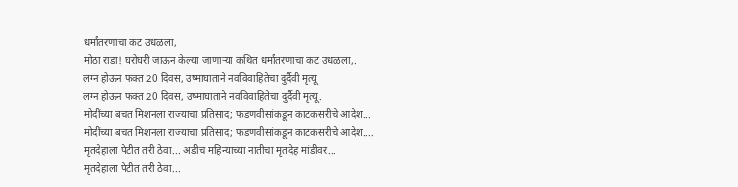धर्मांतरणाचा कट उधळला,
मोठा राडा! घरोघरी जाऊन केल्या जाणाऱ्या कथित धर्मांतरणाचा कट उधळला,.
लग्न होऊन फक्त 20 दिवस, उष्माघाताने नवविवाहितेचा दुर्दैवी मृत्यू
लग्न होऊन फक्त 20 दिवस, उष्माघाताने नवविवाहितेचा दुर्दैवी मृत्यू.
मोदींच्या बचत मिशनला राज्याचा प्रतिसाद; फडणवीसांकडून काटकसरीचे आदेश...
मोदींच्या बचत मिशनला राज्याचा प्रतिसाद; फडणवीसांकडून काटकसरीचे आदेश....
मृतदेहाला पेटीत तरी ठेवा... अडीच महिन्याच्या नातीचा मृतदेह मांडीवर...
मृतदेहाला पेटीत तरी ठेवा...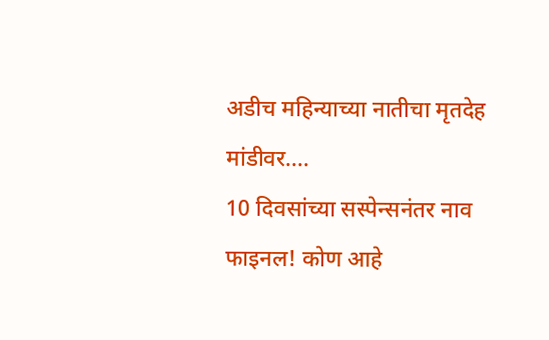अडीच महिन्याच्या नातीचा मृतदेह मांडीवर....
10 दिवसांच्या सस्पेन्सनंतर नाव फाइनल! कोण आहे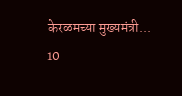केरळमच्या मुख्यमंत्री...
10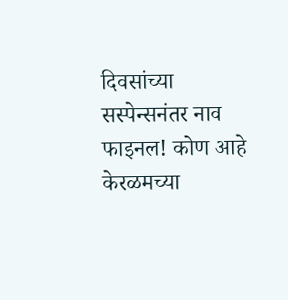दिवसांच्या सस्पेन्सनंतर नाव फाइनल! कोण आहे केरळमच्या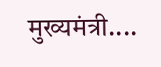मुख्यमंत्री....